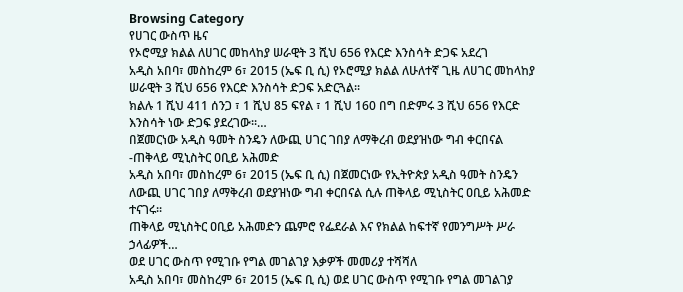Browsing Category
የሀገር ውስጥ ዜና
የኦሮሚያ ክልል ለሀገር መከላከያ ሠራዊት 3 ሺህ 656 የእርድ እንስሳት ድጋፍ አደረገ
አዲስ አበባ፣ መስከረም 6፣ 2015 (ኤፍ ቢ ሲ) የኦሮሚያ ክልል ለሁለተኛ ጊዜ ለሀገር መከላከያ ሠራዊት 3 ሺህ 656 የእርድ እንስሳት ድጋፍ አድርጓል፡፡
ክልሉ 1 ሺህ 411 ሰንጋ ፣ 1 ሺህ 85 ፍየል ፣ 1 ሺህ 160 በግ በድምሩ 3 ሺህ 656 የእርድ እንስሳት ነው ድጋፍ ያደረገው፡፡…
በጀመርነው አዲስ ዓመት ስንዴን ለውጪ ሀገር ገበያ ለማቅረብ ወደያዝነው ግብ ቀርበናል -ጠቅላይ ሚኒስትር ዐቢይ አሕመድ
አዲስ አበባ፣ መስከረም 6፣ 2015 (ኤፍ ቢ ሲ) በጀመርነው የኢትዮጵያ አዲስ ዓመት ስንዴን ለውጪ ሀገር ገበያ ለማቅረብ ወደያዝነው ግብ ቀርበናል ሲሉ ጠቅላይ ሚኒስትር ዐቢይ አሕመድ ተናገሩ፡፡
ጠቅላይ ሚኒስትር ዐቢይ አሕመድን ጨምሮ የፌደራል እና የክልል ከፍተኛ የመንግሥት ሥራ ኃላፊዎች…
ወደ ሀገር ውስጥ የሚገቡ የግል መገልገያ እቃዎች መመሪያ ተሻሻለ
አዲስ አበባ፣ መስከረም 6፣ 2015 (ኤፍ ቢ ሲ) ወደ ሀገር ውስጥ የሚገቡ የግል መገልገያ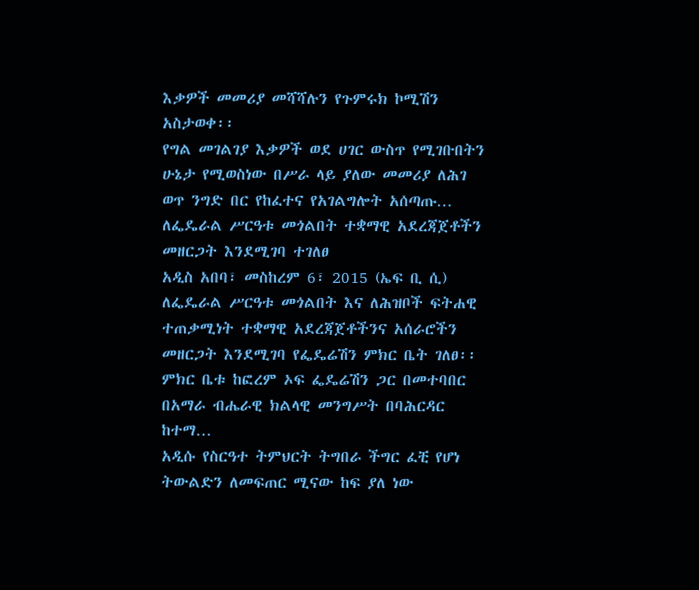እቃዎች መመሪያ መሻሻሉን የጉምሩክ ኮሚሽን አስታወቀ፡፡
የግል መገልገያ እቃዎች ወደ ሀገር ውስጥ የሚገቡበትን ሁኔታ የሚወስነው በሥራ ላይ ያለው መመሪያ ለሕገ ወጥ ንግድ በር የከፈተና የአገልግሎት አሰጣጡ…
ለፌዴራል ሥርዓቱ መጎልበት ተቋማዊ አደረጃጀቶችን መዘርጋት እንደሚገባ ተገለፀ
አዲስ አበባ፣ መስከረም 6፣ 2015 (ኤፍ ቢ ሲ) ለፌዴራል ሥርዓቱ መጎልበት እና ለሕዝቦች ፍትሐዊ ተጠቃሚነት ተቋማዊ አደረጃጀቶችንና አሰራሮችን መዘርጋት እንደሚገባ የፌዴሬሽን ምክር ቤት ገለፀ፡፡
ምክር ቤቱ ከፎረም ኦፍ ፌዴሬሽን ጋር በመተባበር በአማራ ብሔራዊ ክልላዊ መንግሥት በባሕርዳር ከተማ…
አዲሱ የስርዓተ ትምህርት ትግበራ ችግር ፈቺ የሆነ ትውልድን ለመፍጠር ሚናው ከፍ ያለ ነው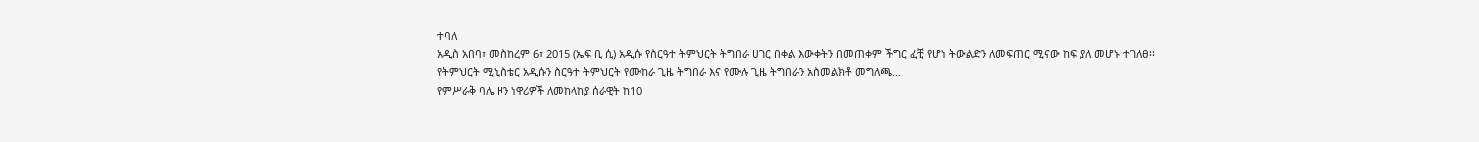ተባለ
አዲስ አበባ፣ መስከረም 6፣ 2015 (ኤፍ ቢ ሲ) አዲሱ የስርዓተ ትምህርት ትግበራ ሀገር በቀል እውቀትን በመጠቀም ችግር ፈቺ የሆነ ትውልድን ለመፍጠር ሚናው ከፍ ያለ መሆኑ ተገለፀ፡፡
የትምህርት ሚኒስቴር አዲሱን ስርዓተ ትምህርት የሙከራ ጊዜ ትግበራ እና የሙሉ ጊዜ ትግበራን አስመልክቶ መግለጫ…
የምሥራቅ ባሌ ዞን ነዋሪዎች ለመከላከያ ሰራዊት ከ10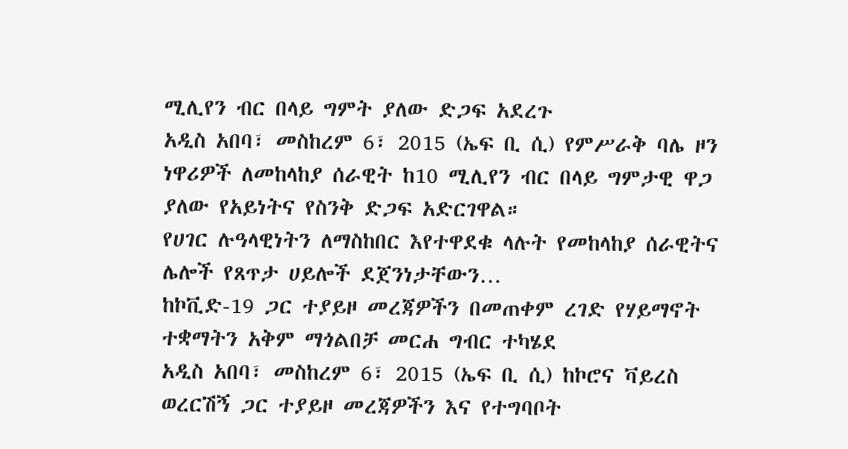ሚሊየን ብር በላይ ግምት ያለው ድጋፍ አደረጉ
አዲስ አበባ፣ መስከረም 6፣ 2015 (ኤፍ ቢ ሲ) የምሥራቅ ባሌ ዞን ነዋሪዎች ለመከላከያ ሰራዊት ከ10 ሚሊየን ብር በላይ ግምታዊ ዋጋ ያለው የአይነትና የስንቅ ድጋፍ አድርገዋል።
የሀገር ሉዓላዊነትን ለማስከበር እየተዋደቁ ላሉት የመከላከያ ሰራዊትና ሌሎች የጸጥታ ሀይሎች ደጀንነታቸውን…
ከኮቪድ-19 ጋር ተያይዞ መረጃዎችን በመጠቀም ረገድ የሃይማኖት ተቋማትን አቅም ማጎልበቻ መርሐ ግብር ተካሄደ
አዲስ አበባ፣ መስከረም 6፣ 2015 (ኤፍ ቢ ሲ) ከኮሮና ቫይረስ ወረርሽኝ ጋር ተያይዞ መረጃዎችን እና የተግባቦት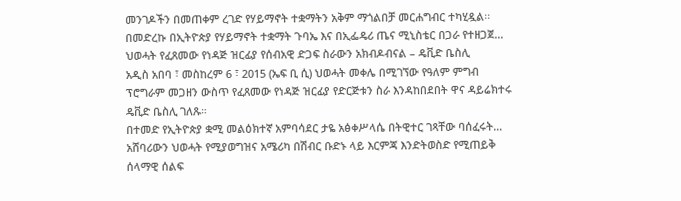መንገዶችን በመጠቀም ረገድ የሃይማኖት ተቋማትን አቅም ማጎልበቻ መርሐግብር ተካሂዷል፡፡
በመድረኩ በኢትዮጵያ የሃይማኖት ተቋማት ጉባኤ እና በኢፌዴሪ ጤና ሚኒስቴር በጋራ የተዘጋጀ…
ህወሓት የፈጸመው የነዳጅ ዝርፊያ የሰብአዊ ድጋፍ ስራውን አክብዶብናል – ዴቪድ ቤስሊ
አዲስ አበባ ፣ መስከረም 6 ፣ 2015 (ኤፍ ቢ ሲ) ህወሓት መቀሌ በሚገኘው የዓለም ምግብ ፕሮግራም መጋዘን ውስጥ የፈጸመው የነዳጅ ዝርፊያ የድርጅቱን ስራ እንዳከበደበት ዋና ዳይሬክተሩ ዴቪድ ቤስሊ ገለጹ።
በተመድ የኢትዮጵያ ቋሚ መልዕክተኛ አምባሳደር ታዬ አፅቀሥላሴ በትዊተር ገጻቸው ባሰፈሩት…
አሸባሪውን ህወሓት የሚያወግዝና አሜሪካ በሽብር ቡድኑ ላይ እርምጃ እንድትወስድ የሚጠይቅ ሰላማዊ ሰልፍ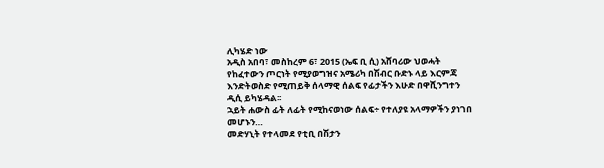ሊካሄድ ነው
አዲስ አበባ፣ መስከረም 6፣ 2015 (ኤፍ ቢ ሲ) አሸባሪው ህወሓት የከፈተውን ጦርነት የሚያወግዝና አሜሪካ በሽብር ቡድኑ ላይ እርምጃ እንድትወስድ የሚጠይቅ ሰላማዊ ሰልፍ የፊታችን እሁድ በዋሺንግተን ዲሲ ይካሄዳል፡፡
ኋይት ሐውስ ፊት ለፊት የሚከናወነው ሰልፍ÷ የተለያዩ አላማዎችን ያነገበ መሆኑን…
መድሃኒት የተላመደ የቲቢ በሽታን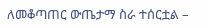ለመቆጣጠር ውጤታማ ስራ ተሰርቷል –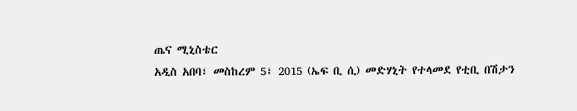ጤና ሚኒስቴር
አዲስ አበባ፣ መስከረም 5፣ 2015 (ኤፍ ቢ ሲ) መድሃኒት የተላመደ የቲቢ በሽታን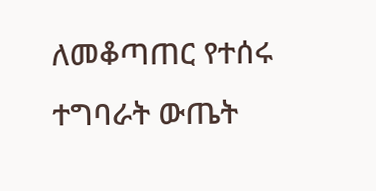ለመቆጣጠር የተሰሩ ተግባራት ውጤት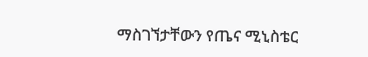ማስገኘታቸውን የጤና ሚኒስቴር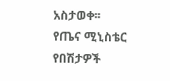አስታወቀ፡፡
የጤና ሚኒስቴር የበሽታዎች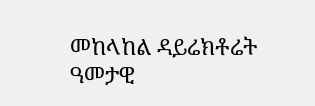መከላከል ዳይሬክቶሬት ዓመታዊ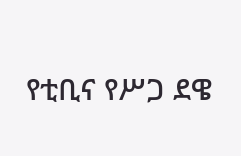የቲቢና የሥጋ ደዌ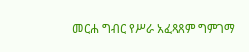መርሐ ግብር የሥራ አፈጻጸም ግምገማ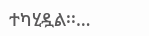ተካሂዷል፡፡…